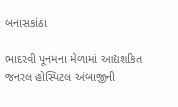બનાસકાંઠા

ભાદરવી પૂનમના મેળામાં આદ્યશકિત જનરલ હોસ્પિટલ અંબાજીની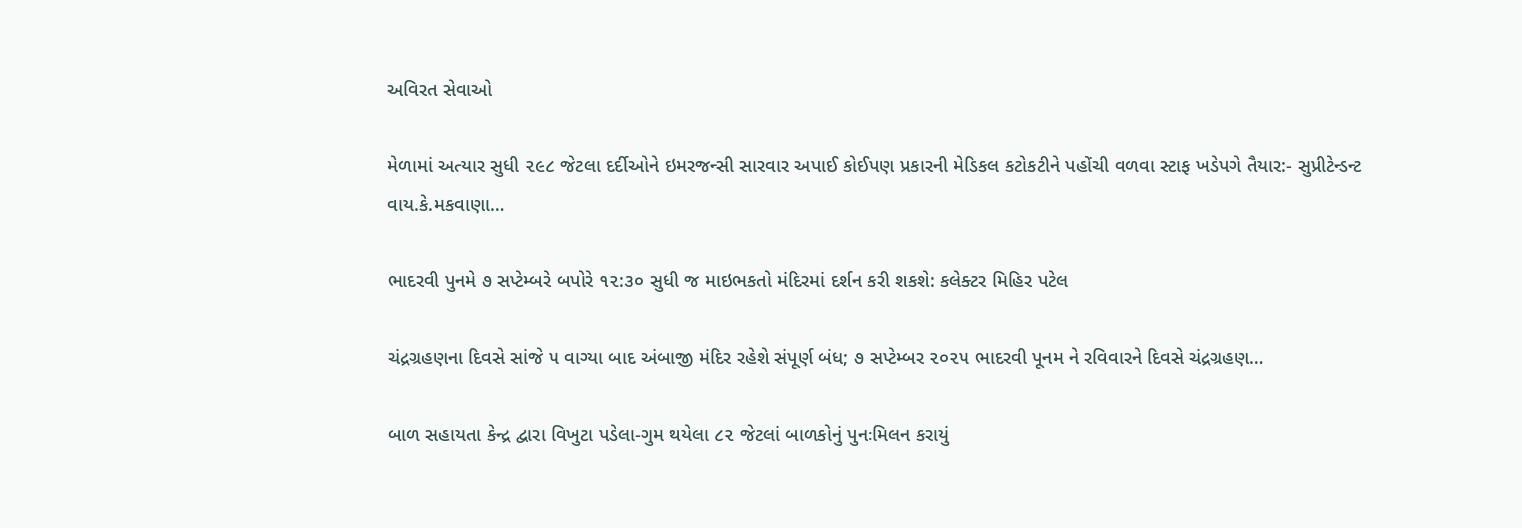અવિરત સેવાઓ

મેળામાં અત્યાર સુધી ૨૯૮ જેટલા દર્દીઓને ઇમરજન્સી સારવાર અપાઈ કોઈપણ પ્રકારની મેડિકલ કટોકટીને પહોંચી વળવા સ્ટાફ ખડેપગે તૈયાર:- સુપ્રીટેન્ડન્ટ વાય.કે.મકવાણા…

ભાદરવી પુનમે ૭ સપ્ટેમ્બરે બપોરે ૧૨:૩૦ સુધી જ માઇભકતો મંદિરમાં દર્શન કરી શકશે: કલેક્ટર મિહિર પટેલ

ચંદ્રગ્રહણના દિવસે સાંજે ૫ વાગ્યા બાદ અંબાજી મંદિર રહેશે સંપૂર્ણ બંધ; ૭ સપ્ટેમ્બર ૨૦૨૫ ભાદરવી પૂનમ ને રવિવારને દિવસે ચંદ્રગ્રહણ…

બાળ સહાયતા કેન્દ્ર દ્વારા વિખુટા પડેલા-ગુમ થયેલા ૮૨ જેટલાં બાળકોનું પુનઃમિલન કરાયું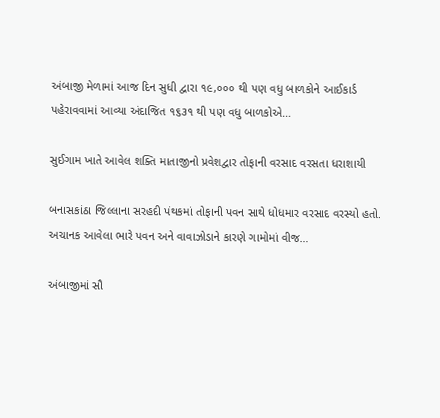અંબાજી મેળામાં આજ દિન સુધી દ્વારા ૧૯,૦૦૦ થી પણ વધુ બાળકોને આઈકાર્ડ પહેરાવવામાં આવ્યા અંદાજિત ૧૬૩૧ થી પણ વધુ બાળકોએ…

સુઈગામ ખાતે આવેલ શક્તિ માતાજીનો પ્રવેશદ્વાર તોફાની વરસાદ વરસતા ધરાશાયી

બનાસકાંઠા જિલ્લાના સરહદી પંથકમાં તોફાની પવન સાથે ધોધમાર વરસાદ વરસ્યો હતો. અચાનક આવેલા ભારે પવન અને વાવાઝોડાને કારણે ગામોમાં વીજ…

અંબાજીમાં સૌ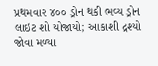પ્રથમવાર ૪૦૦ ડ્રોન થકી ભવ્ય ડ્રોન લાઇટ શો યોજાયો; આકાશી દ્રશ્યો જોવા મળ્યા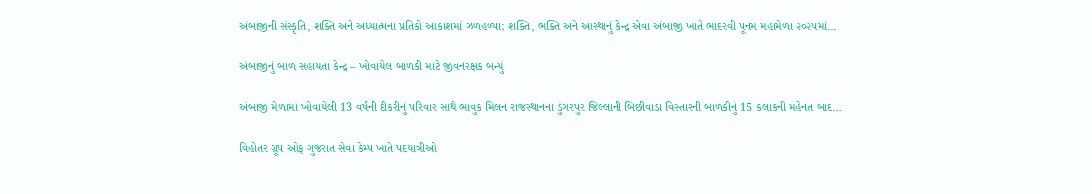અંબાજીની સંસ્કૃતિ, શક્તિ અને અધ્યાત્મના પ્રતિકો આકાશમાં ઝળહળ્યા; શક્તિ, ભક્તિ અને આસ્થાનું કેન્દ્ર એવા અંબાજી ખાતે ભાદરવી પૂનમ મહામેળા ૨૦૨૫માં…

અંબાજીનું બાળ સહાયતા કેન્દ્ર – ખોવાયેલ બાળકી માટે જીવનરક્ષક બન્યું

અંબાજી મેળામાં ખોવાયેલી 13 વર્ષની દીકરીનું પરિવાર સાથે ભાવુક મિલન રાજસ્થાનના ડુંગરપુર જિલ્લાની બિછીવાડા વિસ્તારની બાળકીનું 15 કલાકની મહેનત બાદ…

વિહોતર ગ્રૂપ ઓફ ગુજરાત સેવા કેમ્પ ખાતે પદયાત્રીઓ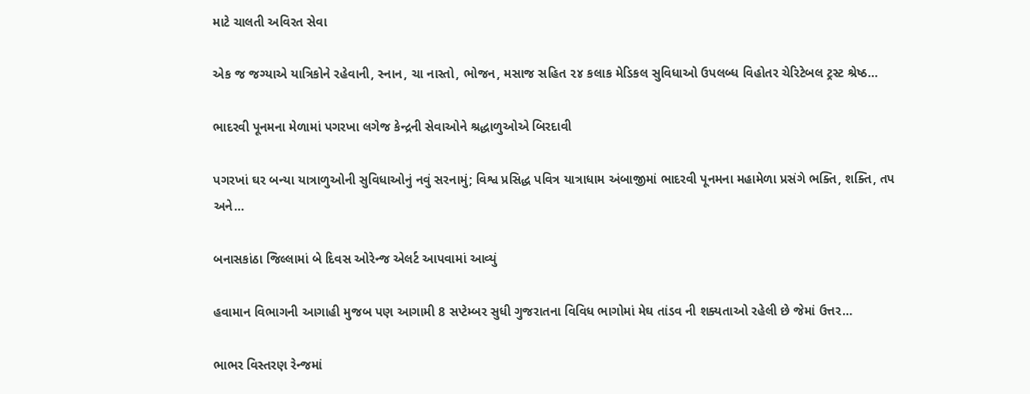માટે ચાલતી અવિરત સેવા

એક જ જગ્યાએ યાત્રિકોને રહેવાની, સ્નાન, ચા નાસ્તો, ભોજન, મસાજ સહિત ૨૪ કલાક મેડિકલ સુવિધાઓ ઉપલબ્ધ વિહોતર ચેરિટેબલ ટ્રસ્ટ શ્રેષ્ઠ…

ભાદરવી પૂનમના મેળામાં પગરખા લગેજ કેન્દ્રની સેવાઓને શ્રદ્ધાળુઓએ બિરદાવી

પગરખાં ઘર બન્યા યાત્રાળુઓની સુવિધાઓનું નવું સરનામું; વિશ્વ પ્રસિદ્ધ પવિત્ર યાત્રાધામ અંબાજીમાં ભાદરવી પૂનમના મહામેળા પ્રસંગે ભક્તિ, શક્તિ, તપ અને…

બનાસકાંઠા જિલ્લામાં બે દિવસ ઓરેન્જ એલર્ટ આપવામાં આવ્યું

હવામાન વિભાગની આગાહી મુજબ પણ આગામી 8 સપ્ટેમ્બર સુધી ગુજરાતના વિવિધ ભાગોમાં મેઘ તાંડવ ની શક્યતાઓ રહેલી છે જેમાં ઉત્તર…

ભાભર વિસ્તરણ રેન્જમાં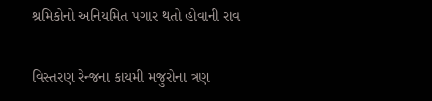શ્રમિકોનો અનિયમિત પગાર થતો હોવાની રાવ

વિસ્તરણ રેન્જના કાયમી મજુરોના ત્રણ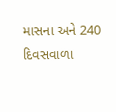માસના અને 240 દિવસવાળા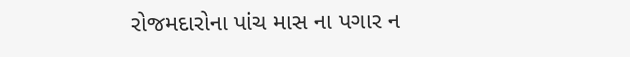રોજમદારોના પાંચ માસ ના પગાર ન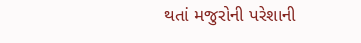થતાં મજુરોની પરેશાની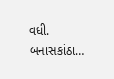વધી. બનાસકાંઠા…